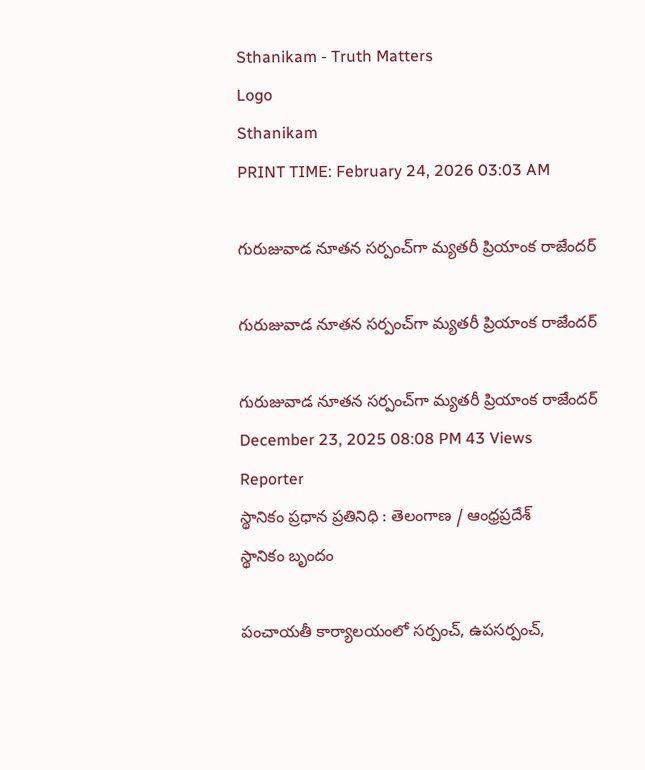Sthanikam - Truth Matters
Logo
Sthanikam
PRINT TIME: February 24, 2026 03:03 AM

గురుజువాడ నూతన సర్పంచ్‌గా మ్యతరీ ప్రియాంక రాజేందర్

గురుజువాడ నూతన సర్పంచ్‌గా మ్యతరీ ప్రియాంక రాజేందర్

గురుజువాడ నూతన సర్పంచ్‌గా మ్యతరీ ప్రియాంక రాజేందర్
December 23, 2025 08:08 PM 43 Views
Reporter
స్థానికం ప్రధాన ప్రతినిధి : తెలంగాణ / ఆంధ్రప్రదేశ్
స్థానికం బృందం

పంచాయతీ కార్యాలయంలో సర్పంచ్, ఉపసర్పంచ్,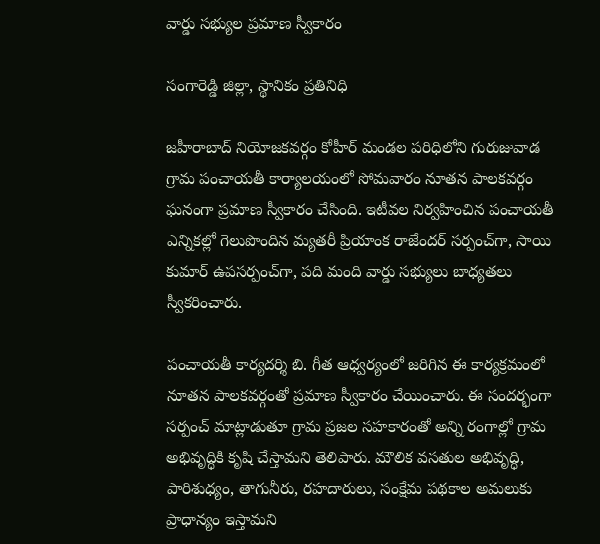వార్డు సభ్యుల ప్రమాణ స్వీకారం

సంగారెడ్డి జిల్లా, స్థానికం ప్రతినిధి

జహీరాబాద్ నియోజకవర్గం కోహీర్ మండల పరిధిలోని గురుజువాడ గ్రామ పంచాయతీ కార్యాలయంలో సోమవారం నూతన పాలకవర్గం ఘనంగా ప్రమాణ స్వీకారం చేసింది. ఇటీవల నిర్వహించిన పంచాయతీ ఎన్నికల్లో గెలుపొందిన మ్యతరీ ప్రియాంక రాజేందర్ సర్పంచ్‌గా, సాయి కుమార్ ఉపసర్పంచ్‌గా, పది మంది వార్డు సభ్యులు బాధ్యతలు స్వీకరించారు.

పంచాయతీ కార్యదర్శి బి. గీత ఆధ్వర్యంలో జరిగిన ఈ కార్యక్రమంలో నూతన పాలకవర్గంతో ప్రమాణ స్వీకారం చేయించారు. ఈ సందర్భంగా సర్పంచ్ మాట్లాడుతూ గ్రామ ప్రజల సహకారంతో అన్ని రంగాల్లో గ్రామ అభివృద్ధికి కృషి చేస్తామని తెలిపారు. మౌలిక వసతుల అభివృద్ధి, పారిశుధ్యం, తాగునీరు, రహదారులు, సంక్షేమ పథకాల అమలుకు ప్రాధాన్యం ఇస్తామని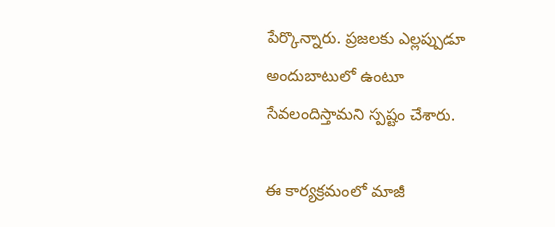పేర్కొన్నారు. ప్రజలకు ఎల్లప్పుడూ అందుబాటులో ఉంటూ సేవలందిస్తామని స్పష్టం చేశారు.

ఈ కార్యక్రమంలో మాజీ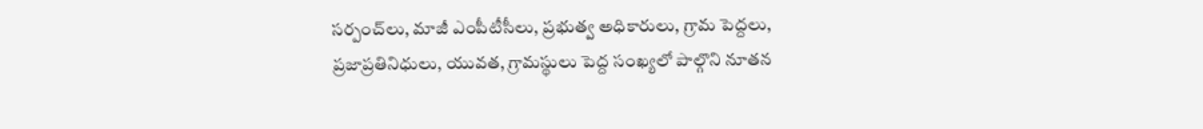సర్పంచ్‌లు, మాజీ ఎంపీటీసీలు, ప్రభుత్వ అధికారులు, గ్రామ పెద్దలు, ప్రజాప్రతినిధులు, యువత, గ్రామస్థులు పెద్ద సంఖ్యలో పాల్గొని నూతన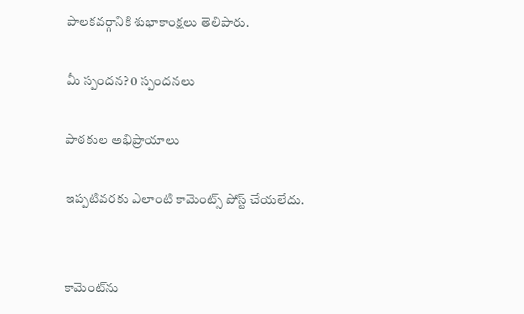పాలకవర్గానికి శుభాకాంక్షలు తెలిపారు.

మీ స్పందన? 0 స్పందనలు

పాఠకుల అభిప్రాయాలు

ఇప్పటివరకు ఎలాంటి కామెంట్స్ పోస్ట్ చేయలేదు.


కామెంట్‌ను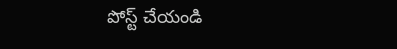పోస్ట్ చేయండి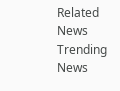Related News
Trending News